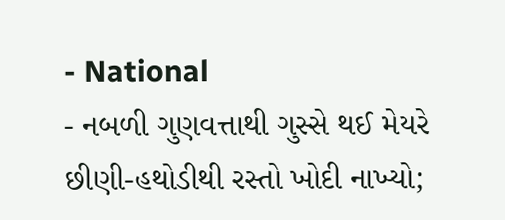- National
- નબળી ગુણવત્તાથી ગુસ્સે થઈ મેયરે છીણી-હથોડીથી રસ્તો ખોદી નાખ્યો;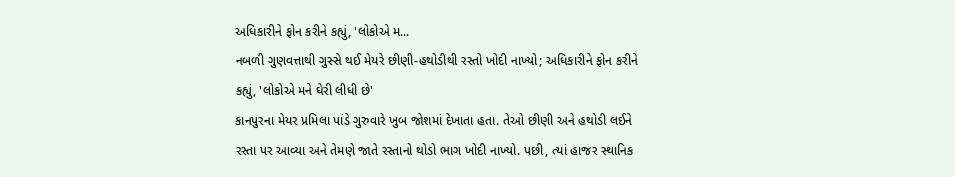અધિકારીને ફોન કરીને કહ્યું, 'લોકોએ મ...
નબળી ગુણવત્તાથી ગુસ્સે થઈ મેયરે છીણી-હથોડીથી રસ્તો ખોદી નાખ્યો; અધિકારીને ફોન કરીને કહ્યું, 'લોકોએ મને ઘેરી લીધી છે'
કાનપુરના મેયર પ્રમિલા પાંડે ગુરુવારે ખુબ જોશમાં દેખાતા હતા. તેઓ છીણી અને હથોડી લઈને રસ્તા પર આવ્યા અને તેમણે જાતે રસ્તાનો થોડો ભાગ ખોદી નાખ્યો. પછી, ત્યાં હાજર સ્થાનિક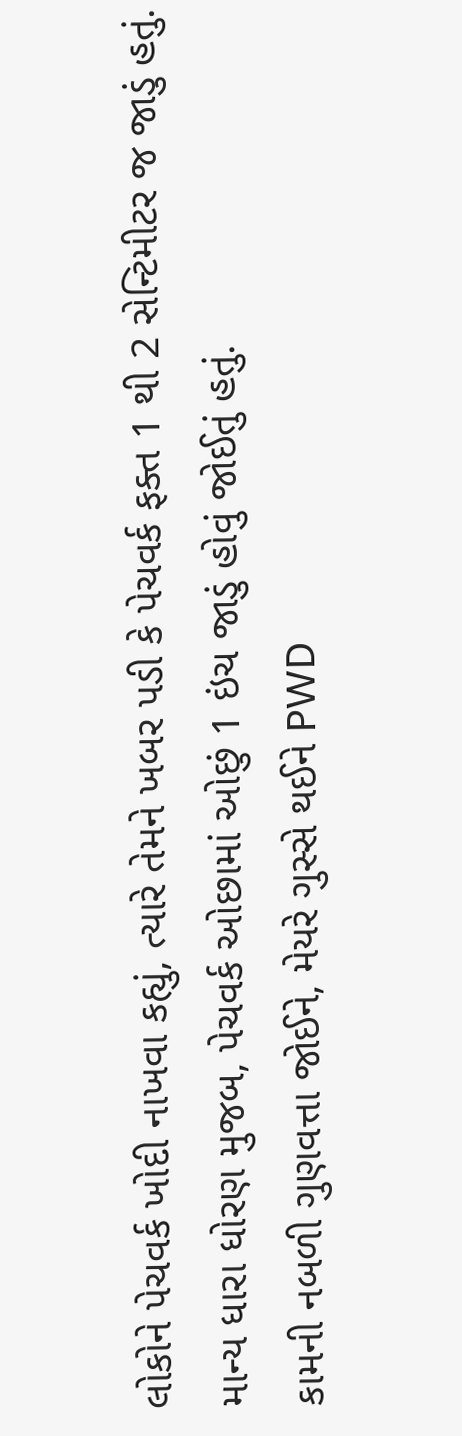લોકોને પેચવર્ક ખોદી નાખવા કહ્યું, ત્યારે તેમને ખબર પડી કે પેચવર્ક ફક્ત 1 થી 2 સેન્ટિમીટર જ જાડું હતું. માન્ય ધારા ધોરણ મુજબ, પેચવર્ક ઓછામાં ઓછું 1 ઇંચ જાડું હોવું જોઈતું હતું.
કામની નબળી ગુણવત્તા જોઈને, મેયરે ગુસ્સે થઈને PWD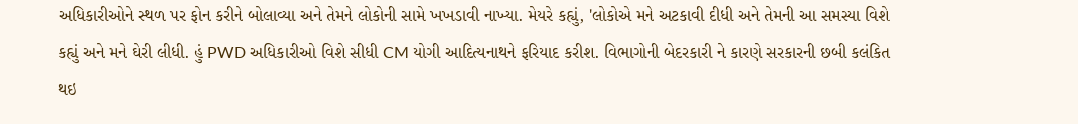અધિકારીઓને સ્થળ પર ફોન કરીને બોલાવ્યા અને તેમને લોકોની સામે ખખડાવી નાખ્યા. મેયરે કહ્યું, 'લોકોએ મને અટકાવી દીધી અને તેમની આ સમસ્યા વિશે કહ્યું અને મને ઘેરી લીધી. હું PWD અધિકારીઓ વિશે સીધી CM યોગી આદિત્યનાથને ફરિયાદ કરીશ. વિભાગોની બેદરકારી ને કારણે સરકારની છબી કલંકિત થઇ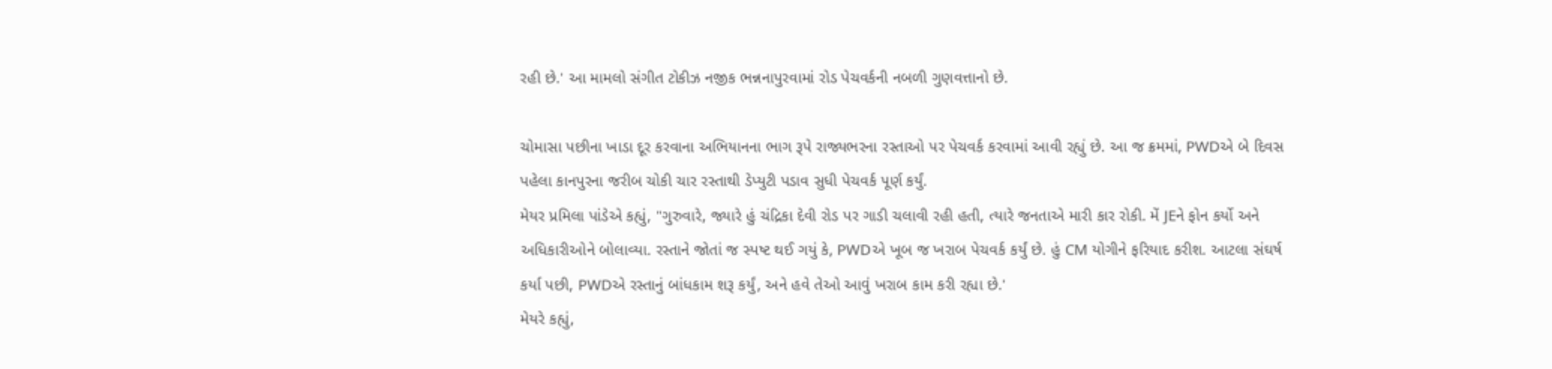રહી છે.' આ મામલો સંગીત ટોકીઝ નજીક ભન્નનાપુરવામાં રોડ પેચવર્કની નબળી ગુણવત્તાનો છે.

ચોમાસા પછીના ખાડા દૂર કરવાના અભિયાનના ભાગ રૂપે રાજ્યભરના રસ્તાઓ પર પેચવર્ક કરવામાં આવી રહ્યું છે. આ જ ક્રમમાં, PWDએ બે દિવસ પહેલા કાનપુરના જરીબ ચોકી ચાર રસ્તાથી ડેપ્યુટી પડાવ સુધી પેચવર્ક પૂર્ણ કર્યું.
મેયર પ્રમિલા પાંડેએ કહ્યું, "ગુરુવારે, જ્યારે હું ચંદ્રિકા દેવી રોડ પર ગાડી ચલાવી રહી હતી, ત્યારે જનતાએ મારી કાર રોકી. મેં JEને ફોન કર્યો અને અધિકારીઓને બોલાવ્યા. રસ્તાને જોતાં જ સ્પષ્ટ થઈ ગયું કે, PWDએ ખૂબ જ ખરાબ પેચવર્ક કર્યું છે. હું CM યોગીને ફરિયાદ કરીશ. આટલા સંઘર્ષ કર્યા પછી, PWDએ રસ્તાનું બાંધકામ શરૂ કર્યું, અને હવે તેઓ આવું ખરાબ કામ કરી રહ્યા છે.'
મેયરે કહ્યું,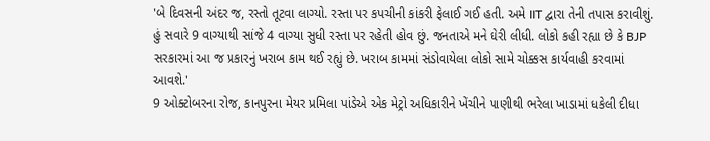'બે દિવસની અંદર જ, રસ્તો તૂટવા લાગ્યો. રસ્તા પર કપચીની કાંકરી ફેલાઈ ગઈ હતી. અમે IIT દ્વારા તેની તપાસ કરાવીશું. હું સવારે 9 વાગ્યાથી સાંજે 4 વાગ્યા સુધી રસ્તા પર રહેતી હોવ છું. જનતાએ મને ઘેરી લીધી. લોકો કહી રહ્યા છે કે BJP સરકારમાં આ જ પ્રકારનું ખરાબ કામ થઈ રહ્યું છે. ખરાબ કામમાં સંડોવાયેલા લોકો સામે ચોક્કસ કાર્યવાહી કરવામાં આવશે.'
9 ઓક્ટોબરના રોજ, કાનપુરના મેયર પ્રમિલા પાંડેએ એક મેટ્રો અધિકારીને ખેંચીને પાણીથી ભરેલા ખાડામાં ધકેલી દીધા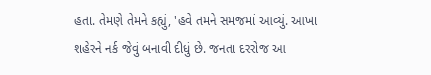હતા. તેમણે તેમને કહ્યું, 'હવે તમને સમજમાં આવ્યું. આખા શહેરને નર્ક જેવું બનાવી દીધું છે. જનતા દરરોજ આ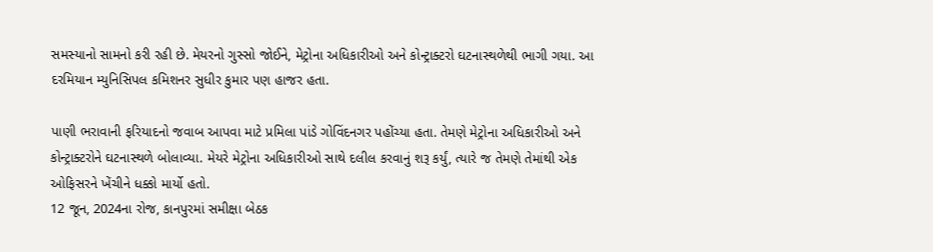સમસ્યાનો સામનો કરી રહી છે. મેયરનો ગુસ્સો જોઈને, મેટ્રોના અધિકારીઓ અને કોન્ટ્રાક્ટરો ઘટનાસ્થળેથી ભાગી ગયા. આ દરમિયાન મ્યુનિસિપલ કમિશનર સુધીર કુમાર પણ હાજર હતા.

પાણી ભરાવાની ફરિયાદનો જવાબ આપવા માટે પ્રમિલા પાંડે ગોવિંદનગર પહોંચ્યા હતા. તેમણે મેટ્રોના અધિકારીઓ અને કોન્ટ્રાક્ટરોને ઘટનાસ્થળે બોલાવ્યા. મેયરે મેટ્રોના અધિકારીઓ સાથે દલીલ કરવાનું શરૂ કર્યું, ત્યારે જ તેમણે તેમાંથી એક ઓફિસરને ખેંચીને ધક્કો માર્યો હતો.
12 જૂન, 2024ના રોજ, કાનપુરમાં સમીક્ષા બેઠક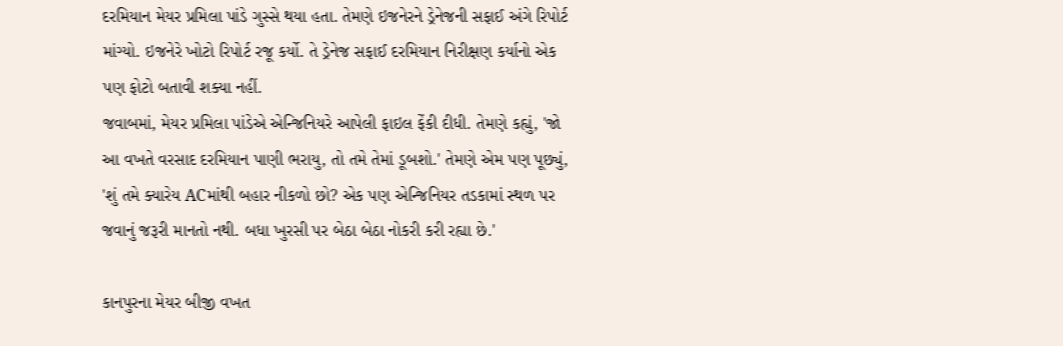દરમિયાન મેયર પ્રમિલા પાંડે ગુસ્સે થયા હતા. તેમણે ઇજનેરને ડ્રેનેજની સફાઈ અંગે રિપોર્ટ માંગ્યો. ઇજનેરે ખોટો રિપોર્ટ રજૂ કર્યો. તે ડ્રેનેજ સફાઈ દરમિયાન નિરીક્ષણ કર્યાનો એક પણ ફોટો બતાવી શક્યા નહીં.
જવાબમાં, મેયર પ્રમિલા પાંડેએ એન્જિનિયરે આપેલી ફાઇલ ફેંકી દીધી. તેમણે કહ્યું, 'જો આ વખતે વરસાદ દરમિયાન પાણી ભરાયુ, તો તમે તેમાં ડૂબશો.' તેમણે એમ પણ પૂછ્યું, 'શું તમે ક્યારેય ACમાંથી બહાર નીકળો છો? એક પણ એન્જિનિયર તડકામાં સ્થળ પર જવાનું જરૂરી માનતો નથી. બધા ખુરસી પર બેઠા બેઠા નોકરી કરી રહ્યા છે.'

કાનપુરના મેયર બીજી વખત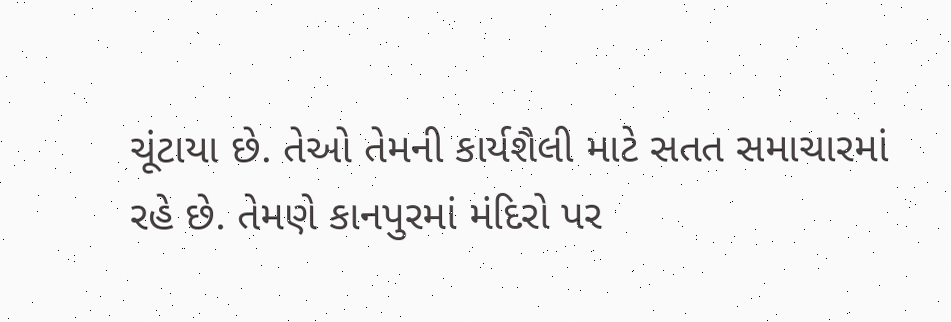ચૂંટાયા છે. તેઓ તેમની કાર્યશૈલી માટે સતત સમાચારમાં રહે છે. તેમણે કાનપુરમાં મંદિરો પર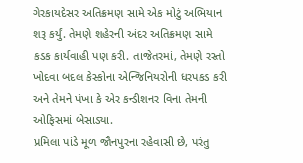ગેરકાયદેસર અતિક્રમણ સામે એક મોટું અભિયાન શરૂ કર્યું. તેમણે શહેરની અંદર અતિક્રમણ સામે કડક કાર્યવાહી પણ કરી. તાજેતરમાં, તેમણે રસ્તો ખોદવા બદલ કેસ્કોના એન્જિનિયરોની ધરપકડ કરી અને તેમને પંખા કે એર કન્ડીશનર વિના તેમની ઓફિસમાં બેસાડ્યા.
પ્રમિલા પાંડે મૂળ જૌનપુરના રહેવાસી છે, પરંતુ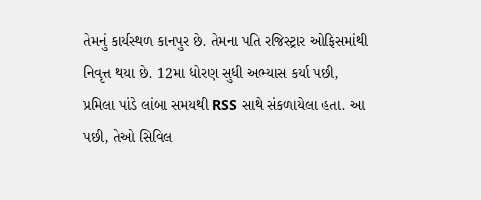તેમનું કાર્યસ્થળ કાનપુર છે. તેમના પતિ રજિસ્ટ્રાર ઓફિસમાંથી નિવૃત્ત થયા છે. 12મા ધોરણ સુધી અભ્યાસ કર્યા પછી, પ્રમિલા પાંડે લાંબા સમયથી RSS સાથે સંકળાયેલા હતા. આ પછી, તેઓ સિવિલ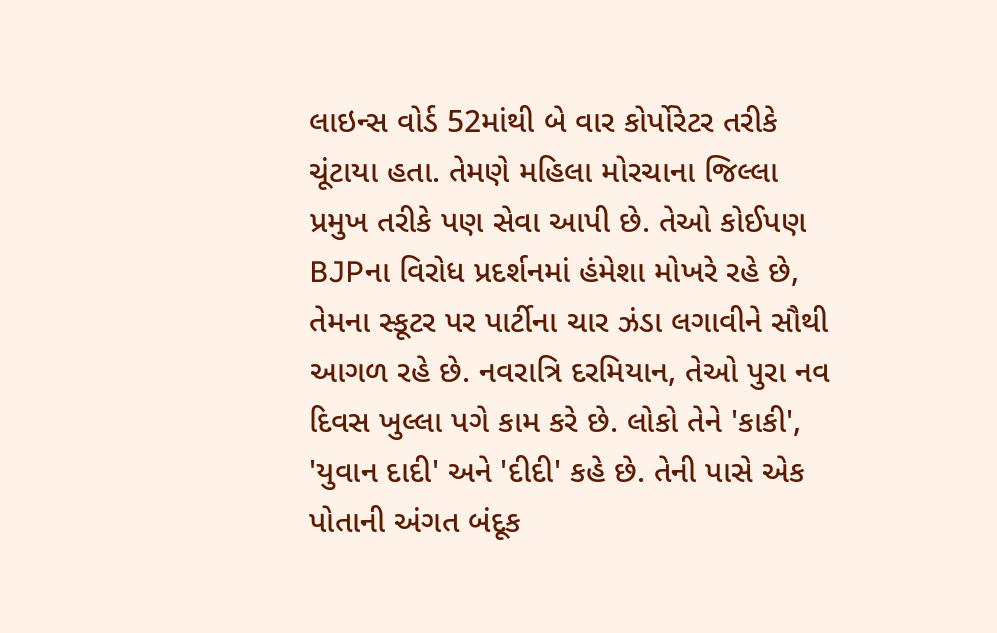લાઇન્સ વોર્ડ 52માંથી બે વાર કોર્પોરેટર તરીકે ચૂંટાયા હતા. તેમણે મહિલા મોરચાના જિલ્લા પ્રમુખ તરીકે પણ સેવા આપી છે. તેઓ કોઈપણ BJPના વિરોધ પ્રદર્શનમાં હંમેશા મોખરે રહે છે, તેમના સ્કૂટર પર પાર્ટીના ચાર ઝંડા લગાવીને સૌથી આગળ રહે છે. નવરાત્રિ દરમિયાન, તેઓ પુરા નવ દિવસ ખુલ્લા પગે કામ કરે છે. લોકો તેને 'કાકી', 'યુવાન દાદી' અને 'દીદી' કહે છે. તેની પાસે એક પોતાની અંગત બંદૂક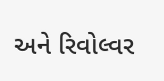અને રિવોલ્વર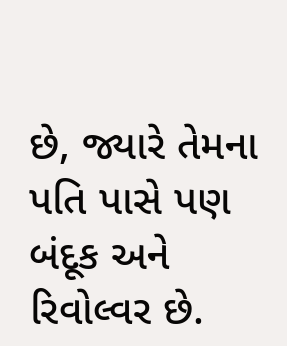છે, જ્યારે તેમના પતિ પાસે પણ બંદૂક અને રિવોલ્વર છે.